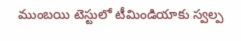ముంబ‌యి టెస్టులో టీమిండియాకు స్వ‌ల్ప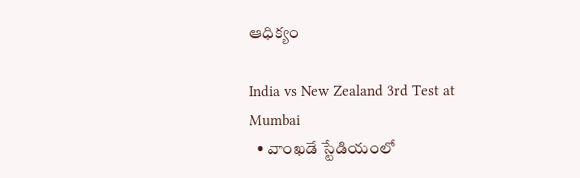ఆధిక్యం

India vs New Zealand 3rd Test at Mumbai
  • వాంఖ‌డే స్టేడియంలో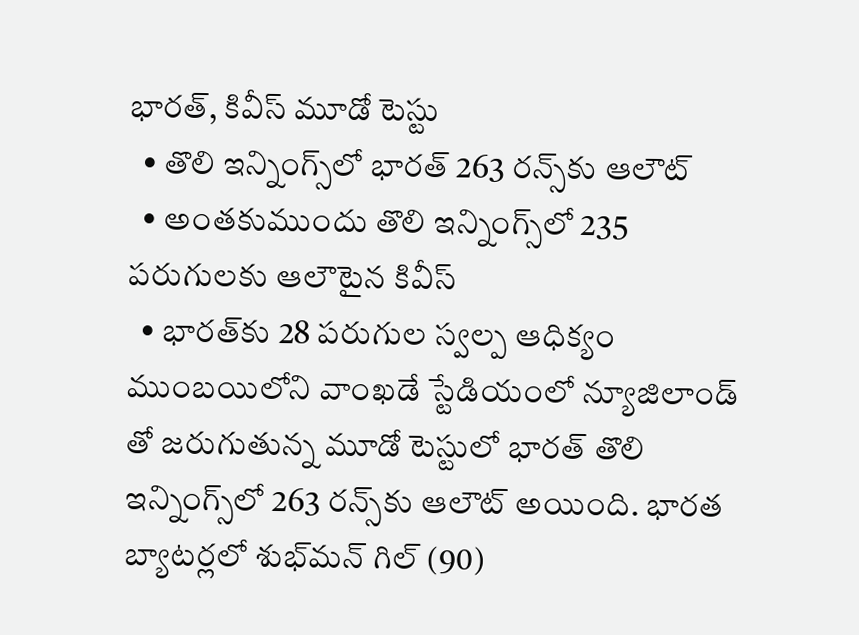భార‌త్‌, కివీస్ మూడో టెస్టు
  • తొలి ఇన్నింగ్స్‌లో భార‌త్ 263 ర‌న్స్‌కు ఆలౌట్‌
  • అంత‌కుముందు తొలి ఇన్నింగ్స్‌లో 235 ప‌రుగుల‌కు ఆలౌటైన కివీస్
  • భార‌త్‌కు 28 ప‌రుగుల స్వ‌ల్ప ఆధిక్యం
ముంబ‌యిలోని వాంఖ‌డే స్టేడియంలో న్యూజిలాండ్ తో జ‌రుగుతున్న మూడో టెస్టులో భారత్ తొలి ఇన్నింగ్స్‌లో 263 ర‌న్స్‌కు ఆలౌట్ అయింది. భార‌త బ్యాట‌ర్ల‌లో శుభ్‌మ‌న్ గిల్ (90)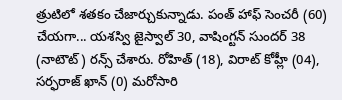త్రుటిలో శ‌త‌కం చేజార్చుకున్నాడు. పంత్ హాఫ్ సెంచ‌రీ (60) చేయ‌గా... య‌శ‌స్వి జైస్వాల్ 30, వాషింగ్ట‌న్ సుంద‌ర్ 38 (నాటౌట్) ర‌న్స్ చేశారు. రోహిత్ (18), విరాట్ కోహ్లీ (04), స‌ర్ఫ‌రాజ్ ఖాన్ (0) మ‌రోసారి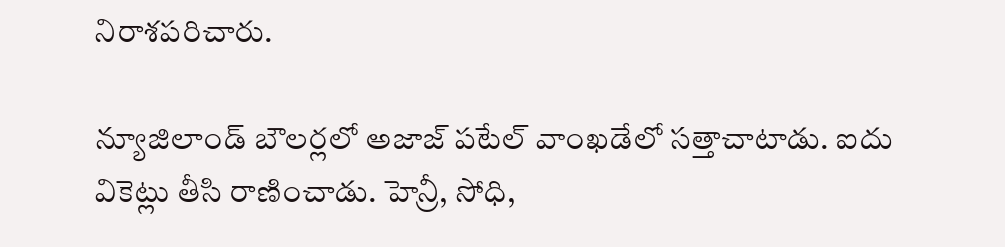నిరాశ‌ప‌రిచారు.

న్యూజిలాండ్ బౌల‌ర్ల‌లో అజాజ్ ప‌టేల్ వాంఖ‌డేలో స‌త్తాచాటాడు. ఐదు వికెట్లు తీసి రాణించాడు. హెన్రీ, సోధి,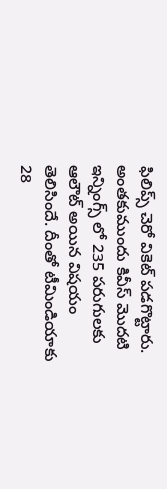ఫిలిప్స్ చెరో వికెట్ ప‌డ‌గొట్టారు. అంత‌కుముందు కివీస్ మొద‌టి ఇన్నింగ్స్ లో 235 ప‌రుగుల‌కు ఆలౌట్ అయిన విష‌యం తెలిసిందే. దీంతో టీమిండియాకు 28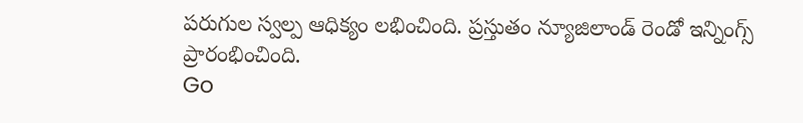ప‌రుగుల స్వ‌ల్ప ఆధిక్యం ల‌భించింది. ప్రస్తుతం న్యూజిలాండ్ రెండో ఇన్నింగ్స్ ప్రారంభించింది.
Go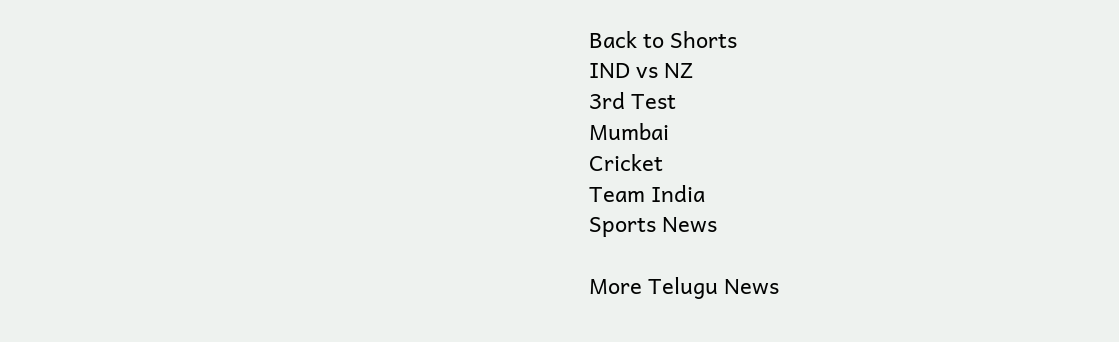Back to Shorts
IND vs NZ
3rd Test
Mumbai
Cricket
Team India
Sports News

More Telugu News